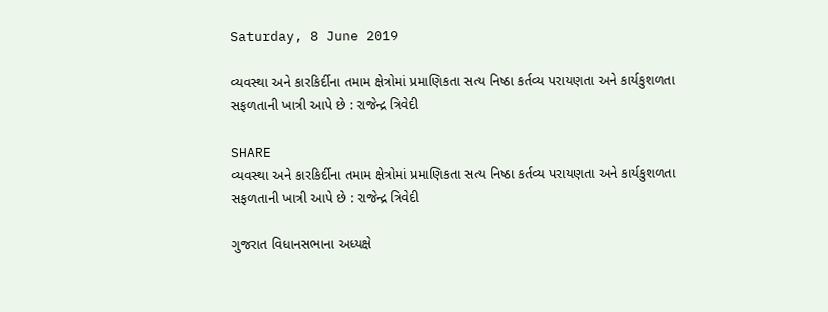Saturday, 8 June 2019

વ્યવસ્થા અને કારકિર્દીના તમામ ક્ષેત્રોમાં પ્રમાણિકતા સત્ય નિષ્ઠા કર્તવ્ય પરાયણતા અને કાર્યકુશળતા સફળતાની ખાત્રી આપે છે : રાજેન્દ્ર ત્રિવેદી

SHARE
વ્યવસ્થા અને કારકિર્દીના તમામ ક્ષેત્રોમાં પ્રમાણિકતા સત્ય નિષ્ઠા કર્તવ્ય પરાયણતા અને કાર્યકુશળતા સફળતાની ખાત્રી આપે છે : રાજેન્દ્ર ત્રિવેદી

ગુજરાત વિધાનસભાના અધ્યક્ષે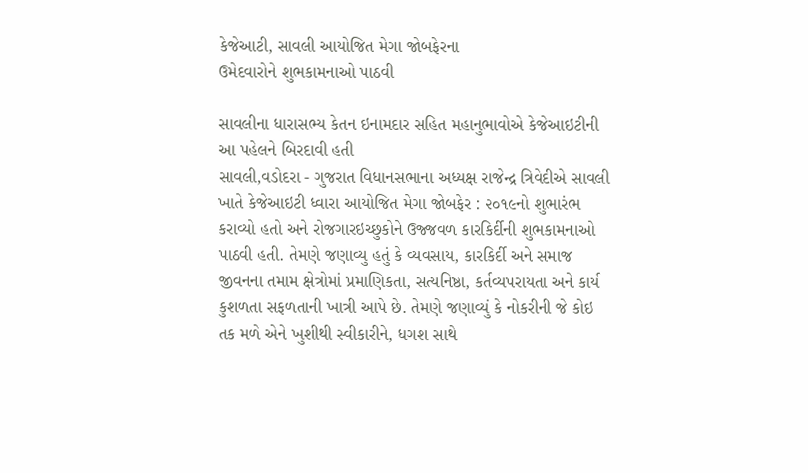કેજેઆટી, સાવલી આયોજિત મેગા જોબફેરના
ઉમેદવારોને શુભકામનાઓ પાઠવી

સાવલીના ધારાસભ્ય કેતન ઇનામદાર સહિત મહાનુભાવોએ કેજેઆઇટીની આ પહેલને બિરદાવી હતી
સાવલી,વડોદરા - ગુજરાત વિધાનસભાના અધ્યક્ષ રાજેન્દ્ર ત્રિવેદીએ સાવલી ખાતે કેજેઆઇટી ધ્વારા આયોજિત મેગા જોબફેર : ૨૦૧૯નો શુભારંભ કરાવ્યો હતો અને રોજગારઇચ્છુકોને ઉજ્જવળ કારકિર્દીની શુભકામનાઓ પાઠવી હતી. તેમણે જણાવ્યુ હતું કે વ્યવસાય, કારકિર્દી અને સમાજ જીવનના તમામ ક્ષેત્રોમાં પ્રમાણિકતા, સત્યનિષ્ઠા, કર્તવ્યપરાયતા અને કાર્ય કુશળતા સફળતાની ખાત્રી આપે છે. તેમણે જણાવ્યું કે નોકરીની જે કોઇ તક મળે એને ખુશીથી સ્વીકારીને, ધગશ સાથે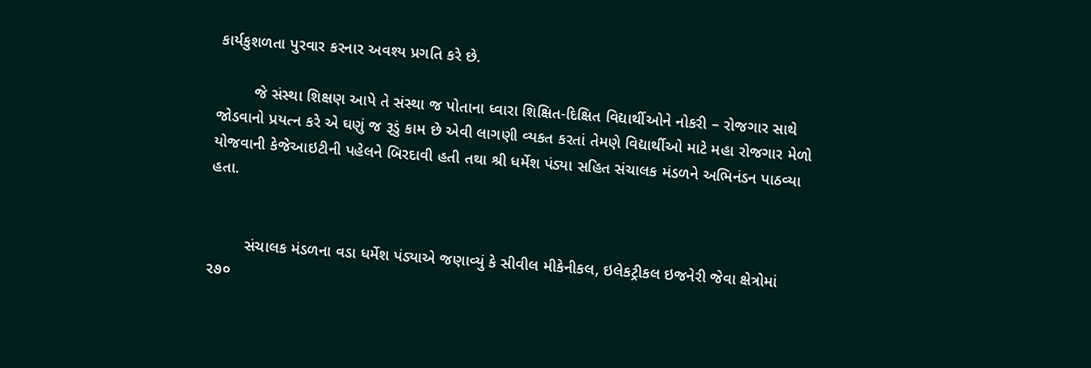કાર્યકુશળતા પુરવાર કરનાર અવશ્ય પ્રગતિ કરે છે.

        જે સંસ્થા શિક્ષણ આપે તે સંસ્થા જ પોતાના ધ્વારા શિક્ષિત-દિક્ષિત વિદ્યાર્થીઓને નોકરી – રોજગાર સાથે જોડવાનો પ્રયત્ન કરે એ ઘણું જ રૂડું કામ છે એવી લાગણી વ્યકત કરતાં તેમણે વિદ્યાર્થીઓ માટે મહા રોજગાર મેળો યોજવાની કેજેઆઇટીની પહેલને બિરદાવી હતી તથા શ્રી ધર્મેશ પંડ્યા સહિત સંચાલક મંડળને અભિનંડન પાઠવ્યા હતા.


        સંચાલક મંડળના વડા ધર્મેશ પંડ્યાએ જણાવ્યું કે સીવીલ મીકેનીકલ, ઇલેકટ્રીકલ ઇજનેરી જેવા ક્ષેત્રોમાં ૨૭૦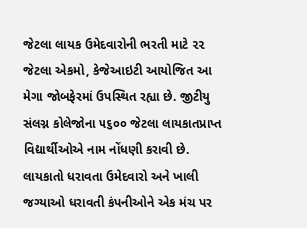જેટલા લાયક ઉમેદવારોની ભરતી માટે ૨૨ જેટલા એકમો, કેજેઆઇટી આયોજિત આ મેગા જોબફેરમાં ઉપસ્થિત રહ્યા છે. જીટીયુ સંલગ્ન કોલેજોના ૫૬૦૦ જેટલા લાયકાતપ્રાપ્ત વિદ્યાર્થીઓએ નામ નોંધણી કરાવી છે. લાયકાતો ધરાવતા ઉમેદવારો અને ખાલી જગ્યાઓ ધરાવતી કંપનીઓને એક મંચ પર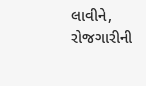લાવીને, રોજગારીની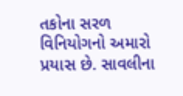તકોના સરળ વિનિયોગનો અમારો પ્રયાસ છે. સાવલીના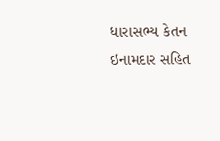ધારાસભ્ય કેતન ઇનામદાર સહિત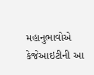મહાનુભાવોએ કેજેઆઇટીની આ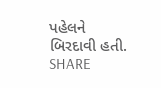પહેલને બિરદાવી હતી.
SHARE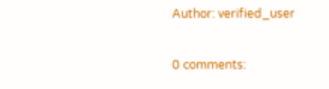Author: verified_user

0 comments: